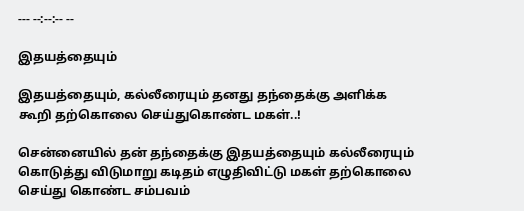--- --:--:-- --

இதயத்தையும்

இதயத்தையும், கல்லீரையும் தனது தந்தைக்கு அளிக்க கூறி தற்கொலை செய்துகொண்ட மகள்..!

சென்னையில் தன் தந்தைக்கு இதயத்தையும் கல்லீரையும் கொடுத்து விடுமாறு கடிதம் எழுதிவிட்டு மகள் தற்கொலை செய்து கொண்ட சம்பவம்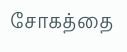சோகத்தை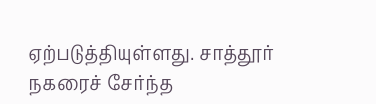ஏற்படுத்தியுள்ளது. சாத்தூர் நகரைச் சேர்ந்த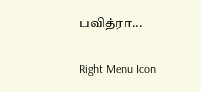பவித்ரா...

Right Menu Icon